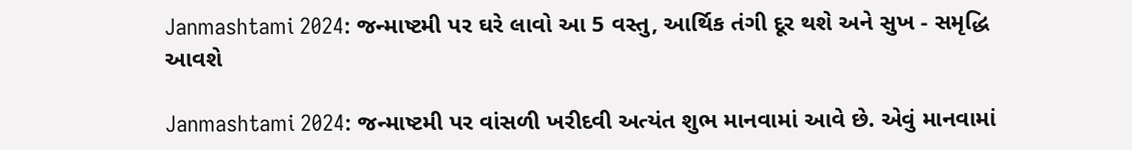Janmashtami 2024: જન્માષ્ટમી પર ઘરે લાવો આ 5 વસ્તુ, આર્થિક તંગી દૂર થશે અને સુખ - સમૃદ્ધિ આવશે

Janmashtami 2024: જન્માષ્ટમી પર વાંસળી ખરીદવી અત્યંત શુભ માનવામાં આવે છે. એવું માનવામાં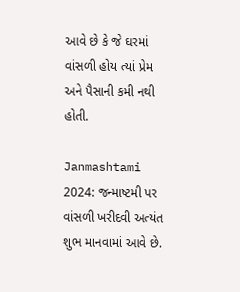આવે છે કે જે ઘરમાં વાંસળી હોય ત્યાં પ્રેમ અને પૈસાની કમી નથી હોતી.

Janmashtami 2024: જન્માષ્ટમી પર વાંસળી ખરીદવી અત્યંત શુભ માનવામાં આવે છે.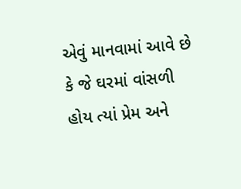એવું માનવામાં આવે છે કે જે ઘરમાં વાંસળી હોય ત્યાં પ્રેમ અને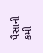પૈસાની કમી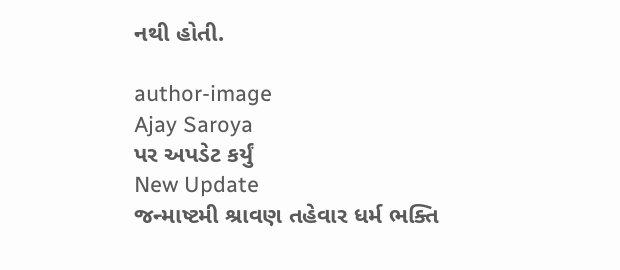નથી હોતી.

author-image
Ajay Saroya
પર અપડેટ કર્યું
New Update
જન્માષ્ટમી શ્રાવણ તહેવાર ધર્મ ભક્તિ